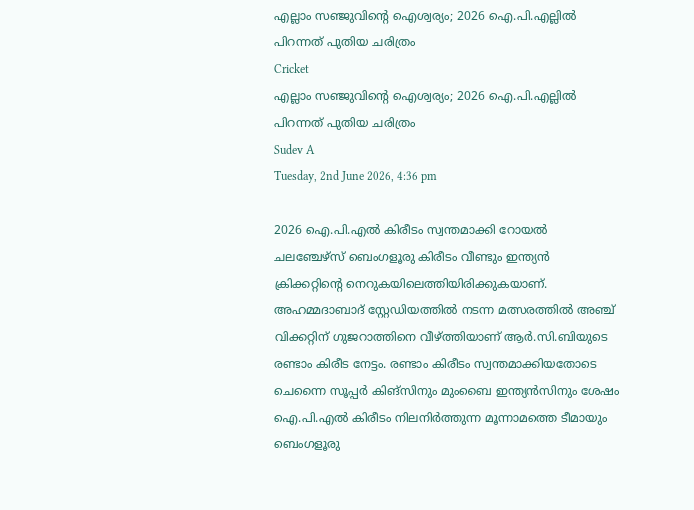എല്ലാം സഞ്ജുവിന്റെ ഐശ്വര്യം; 2026 ഐ.പി.എല്ലില്‍ പിറന്നത് പുതിയ ചരിത്രം
Cricket
എല്ലാം സഞ്ജുവിന്റെ ഐശ്വര്യം; 2026 ഐ.പി.എല്ലില്‍ പിറന്നത് പുതിയ ചരിത്രം
Sudev A
Tuesday, 2nd June 2026, 4:36 pm

2026 ഐ.പി.എല്‍ കിരീടം സ്വന്തമാക്കി റോയല്‍ ചലഞ്ചേഴ്‌സ് ബെംഗളൂരു കിരീടം വീണ്ടും ഇന്ത്യന്‍ ക്രിക്കറ്റിന്റെ നെറുകയിലെത്തിയിരിക്കുകയാണ്. അഹമ്മദാബാദ് സ്റ്റേഡിയത്തില്‍ നടന്ന മത്സരത്തില്‍ അഞ്ച് വിക്കറ്റിന് ഗുജറാത്തിനെ വീഴ്ത്തിയാണ് ആര്‍.സി.ബിയുടെ രണ്ടാം കിരീട നേട്ടം. രണ്ടാം കിരീടം സ്വന്തമാക്കിയതോടെ ചെന്നൈ സൂപ്പര്‍ കിങ്‌സിനും മുംബൈ ഇന്ത്യന്‍സിനും ശേഷം ഐ.പി.എല്‍ കിരീടം നിലനിര്‍ത്തുന്ന മൂന്നാമത്തെ ടീമായും ബെംഗളൂരു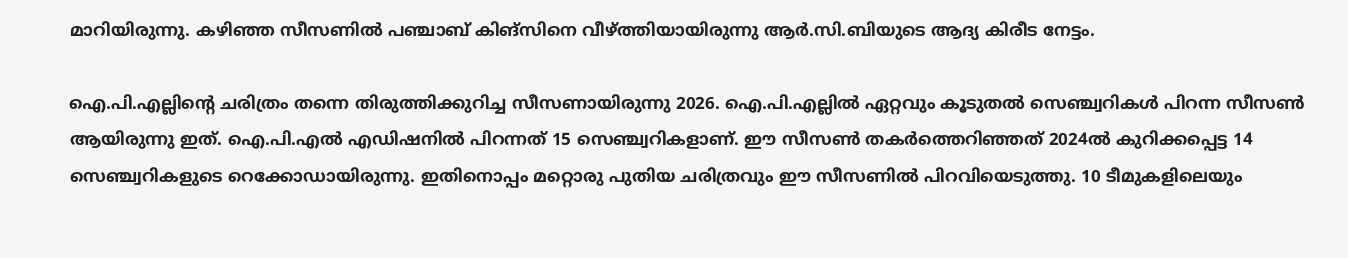മാറിയിരുന്നു. കഴിഞ്ഞ സീസണില്‍ പഞ്ചാബ് കിങ്സിനെ വീഴ്ത്തിയായിരുന്നു ആര്‍.സി.ബിയുടെ ആദ്യ കിരീട നേട്ടം.

ഐ.പി.എല്ലിന്റെ ചരിത്രം തന്നെ തിരുത്തിക്കുറിച്ച സീസണായിരുന്നു 2026. ഐ.പി.എല്ലില്‍ ഏറ്റവും കൂടുതല്‍ സെഞ്ച്വറികള്‍ പിറന്ന സീസണ്‍ ആയിരുന്നു ഇത്. ഐ.പി.എല്‍ എഡിഷനില്‍ പിറന്നത് 15 സെഞ്ച്വറികളാണ്. ഈ സീസണ്‍ തകര്‍ത്തെറിഞ്ഞത് 2024ല്‍ കുറിക്കപ്പെട്ട 14 സെഞ്ച്വറികളുടെ റെക്കോഡായിരുന്നു. ഇതിനൊപ്പം മറ്റൊരു പുതിയ ചരിത്രവും ഈ സീസണില്‍ പിറവിയെടുത്തു. 10 ടീമുകളിലെയും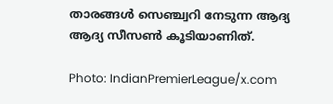താരങ്ങള്‍ സെഞ്ച്വറി നേടുന്ന ആദ്യ ആദ്യ സീസണ്‍ കൂടിയാണിത്.

Photo: IndianPremierLeague/x.com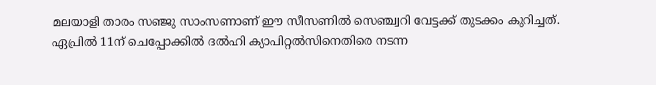മലയാളി താരം സഞ്ജു സാംസണാണ് ഈ സീസണില്‍ സെഞ്ച്വറി വേട്ടക്ക് തുടക്കം കുറിച്ചത്. ഏപ്രില്‍ 11ന് ചെപ്പോക്കില്‍ ദല്‍ഹി ക്യാപിറ്റല്‍സിനെതിരെ നടന്ന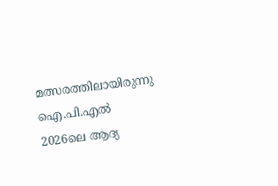മത്സരത്തിലായിരുന്നു ഐ.പി.എല്‍ 2026ലെ ആദ്യ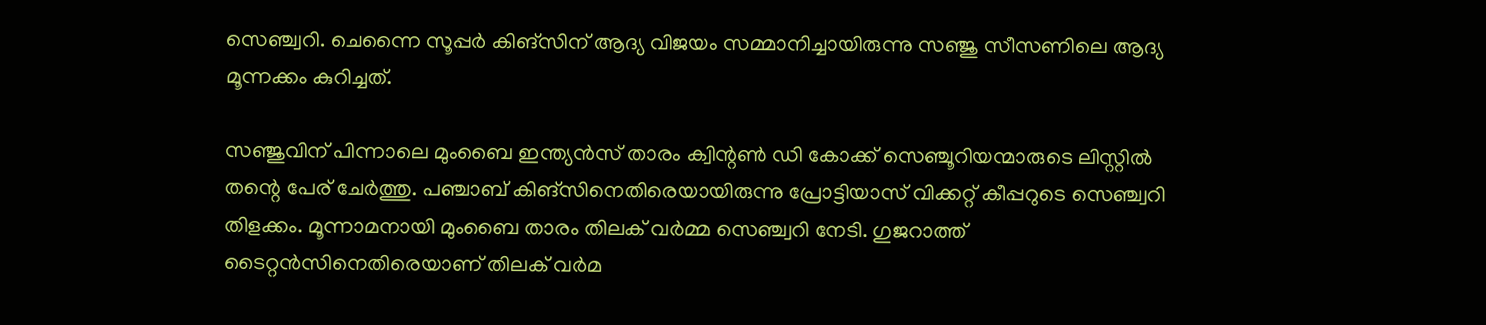സെഞ്ച്വറി. ചെന്നൈ സൂപ്പര്‍ കിങ്‌സിന് ആദ്യ വിജയം സമ്മാനിച്ചായിരുന്നു സഞ്ജു സീസണിലെ ആദ്യ മൂന്നക്കം കുറിച്ചത്.

സഞ്ജുവിന് പിന്നാലെ മുംബൈ ഇന്ത്യന്‍സ് താരം ക്വിന്റണ്‍ ഡി കോക്ക് സെഞ്ചൂറിയന്മാരുടെ ലിസ്റ്റില്‍ തന്റെ പേര് ചേര്‍ത്തു. പഞ്ചാബ് കിങ്‌സിനെതിരെയായിരുന്നു പ്രോട്ടിയാസ് വിക്കറ്റ് കീപ്പറുടെ സെഞ്ച്വറി തിളക്കം. മൂന്നാമനായി മുംബൈ താരം തിലക് വര്‍മ്മ സെഞ്ച്വറി നേടി. ഗുജറാത്ത് ടൈറ്റന്‍സിനെതിരെയാണ് തിലക് വര്‍മ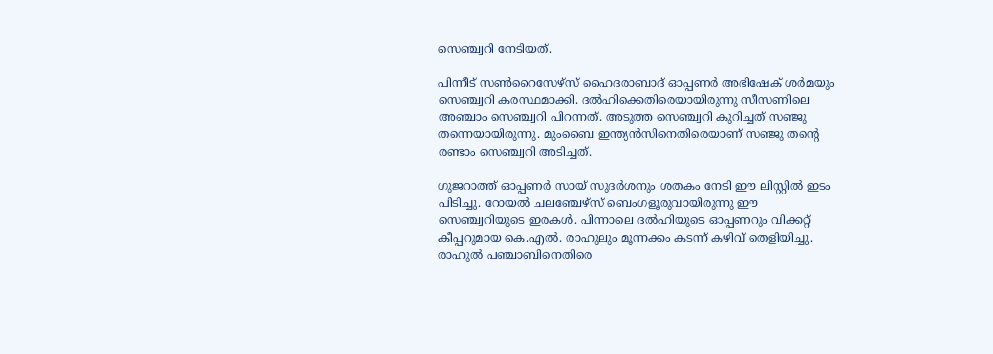സെഞ്ച്വറി നേടിയത്.

പിന്നീട് സണ്‍റൈസേഴ്‌സ് ഹൈദരാബാദ് ഓപ്പണര്‍ അഭിഷേക് ശര്‍മയും സെഞ്ച്വറി കരസ്ഥമാക്കി. ദല്‍ഹിക്കെതിരെയായിരുന്നു സീസണിലെ അഞ്ചാം സെഞ്ച്വറി പിറന്നത്. അടുത്ത സെഞ്ച്വറി കുറിച്ചത് സഞ്ജു തന്നെയായിരുന്നു. മുംബൈ ഇന്ത്യന്‍സിനെതിരെയാണ് സഞ്ജു തന്റെ രണ്ടാം സെഞ്ച്വറി അടിച്ചത്.

ഗുജറാത്ത് ഓപ്പണര്‍ സായ് സുദര്‍ശനും ശതകം നേടി ഈ ലിസ്റ്റില്‍ ഇടം പിടിച്ചു. റോയല്‍ ചലഞ്ചേഴ്സ് ബെംഗളൂരുവായിരുന്നു ഈ സെഞ്ച്വറിയുടെ ഇരകള്‍. പിന്നാലെ ദല്‍ഹിയുടെ ഓപ്പണറും വിക്കറ്റ് കീപ്പറുമായ കെ.എല്‍. രാഹുലും മൂന്നക്കം കടന്ന് കഴിവ് തെളിയിച്ചു. രാഹുല്‍ പഞ്ചാബിനെതിരെ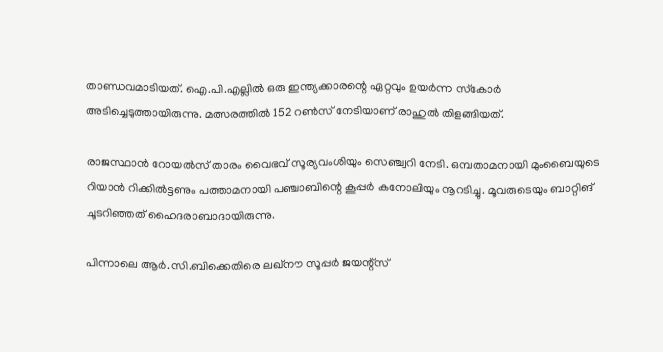താണ്ഡവമാടിയത്. ഐ.പി.എല്ലില്‍ ഒരു ഇന്ത്യക്കാരന്റെ ഏറ്റവും ഉയര്‍ന്ന സ്‌കോര്‍ അടിച്ചെടുത്തായിരുന്നു. മത്സരത്തില്‍ 152 റണ്‍സ് നേടിയാണ് രാഹുല്‍ തിളങ്ങിയത്.

രാജസ്ഥാന്‍ റോയല്‍സ് താരം വൈഭവ് സൂര്യവംശിയും സെഞ്ച്വറി നേടി. ഒമ്പതാമനായി മുംബൈയുടെ റിയാന്‍ റിക്കില്‍ട്ടണും പത്താമനായി പഞ്ചാബിന്റെ കൂപ്പര്‍ കനോലിയും നൂറടിച്ചു. മൂവരുടെയും ബാറ്റിങ് ചൂടറിഞ്ഞത് ഹൈദരാബാദായിരുന്നു.

പിന്നാലെ ആര്‍.സി.ബിക്കെതിരെ ലഖ്നൗ സൂപ്പര്‍ ജയന്റ്‌സ്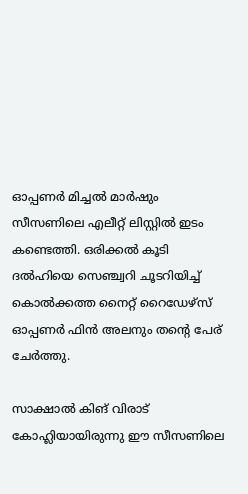ഓപ്പണര്‍ മിച്ചല്‍ മാര്‍ഷും സീസണിലെ എലീറ്റ് ലിസ്റ്റില്‍ ഇടം കണ്ടെത്തി. ഒരിക്കല്‍ കൂടി ദല്‍ഹിയെ സെഞ്ച്വറി ചൂടറിയിച്ച് കൊല്‍ക്കത്ത നൈറ്റ് റൈഡേഴ്‌സ് ഓപ്പണര്‍ ഫിന്‍ അലനും തന്റെ പേര് ചേര്‍ത്തു.

സാക്ഷാല്‍ കിങ് വിരാട് കോഹ്ലിയായിരുന്നു ഈ സീസണിലെ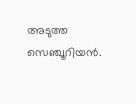അടുത്ത സെഞ്ചൂറിയന്‍.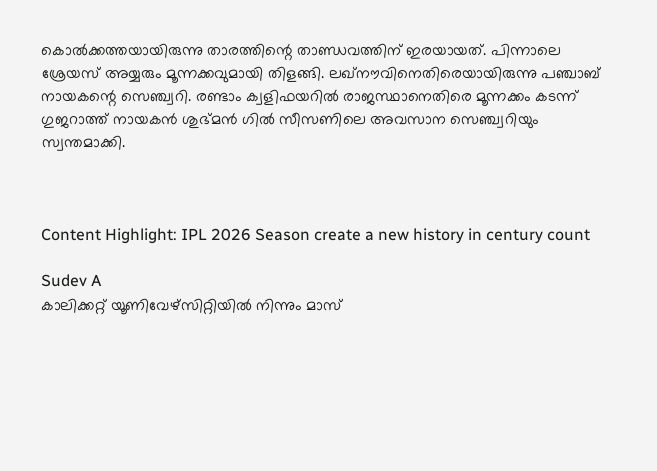കൊല്‍ക്കത്തയായിരുന്നു താരത്തിന്റെ താണ്ഡവത്തിന് ഇരയായത്. പിന്നാലെ ശ്രേയസ് അയ്യരും മൂന്നക്കവുമായി തിളങ്ങി. ലഖ്‌നൗവിനെതിരെയായിരുന്നു പഞ്ചാബ് നായകന്റെ സെഞ്ച്വറി. രണ്ടാം ക്വളിഫയറില്‍ രാജസ്ഥാനെതിരെ മൂന്നക്കം കടന്ന് ഗുജറാത്ത് നായകന്‍ ശുഭ്മന്‍ ഗില്‍ സീസണിലെ അവസാന സെഞ്ച്വറിയും സ്വന്തമാക്കി.



Content Highlight: IPL 2026 Season create a new history in century count

Sudev A
കാലിക്കറ്റ് യൂണിവേഴ്‌സിറ്റിയില്‍ നിന്നും മാസ്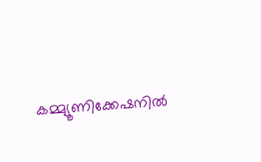കമ്മ്യൂണിക്കേഷനില്‍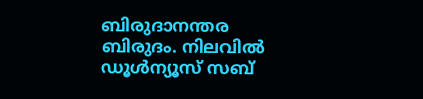ബിരുദാനന്തര ബിരുദം. നിലവില്‍ ഡൂള്‍ന്യൂസ് സബ്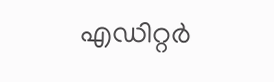എഡിറ്റര്‍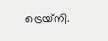ട്രെയ്‌നി.